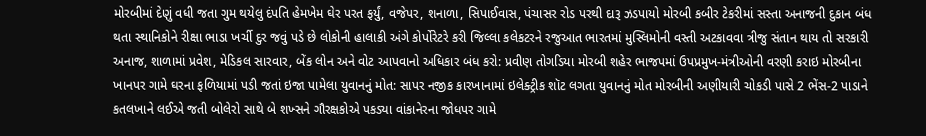મોરબીમાં દેણું વધી જતા ગુમ થયેલુ દંપતિ હેમખેમ ઘેર પરત ફર્યું, વજેપર, શનાળા, સિપાઈવાસ, પંચાસર રોડ પરથી દારૂ ઝડપાયો મોરબી કબીર ટેકરીમાં સસ્તા અનાજની દુકાન બંધ થતા સ્થાનિકોને રીક્ષા ભાડા ખર્ચી દુર જવું પડે છે લોકોની હાલાકી અંગે કોર્પોરેટરે કરી જિલ્લા કલેકટરને રજુઆત ભારતમાં મુસ્લિમોની વસ્તી અટકાવવા ત્રીજુ સંતાન થાય તો સરકારી અનાજ, શાળામાં પ્રવેશ, મેડિકલ સારવાર, બેંક લોન અને વોટ આપવાનો અધિકાર બંધ કરો: પ્રવીણ તોગડિયા મોરબી શહેર ભાજપમાં ઉપપ્રમુખ-મંત્રીઓની વરણી કરાઇ મોરબીના ખાનપર ગામે ઘરના ફળિયામાં પડી જતાં ઇજા પામેલા યુવાનનું મોત: સાપર નજીક કારખાનામાં ઇલેક્ટ્રીક શૉટ લગતા યુવાનનું મોત મોરબીની અણીયારી ચોકડી પાસે 2 ભેંસ-2 પાડાને કતલખાને લઈએ જતી બોલેરો સાથે બે શખ્સને ગૌરક્ષકોએ પકડ્યા વાંકાનેરના જોધપર ગામે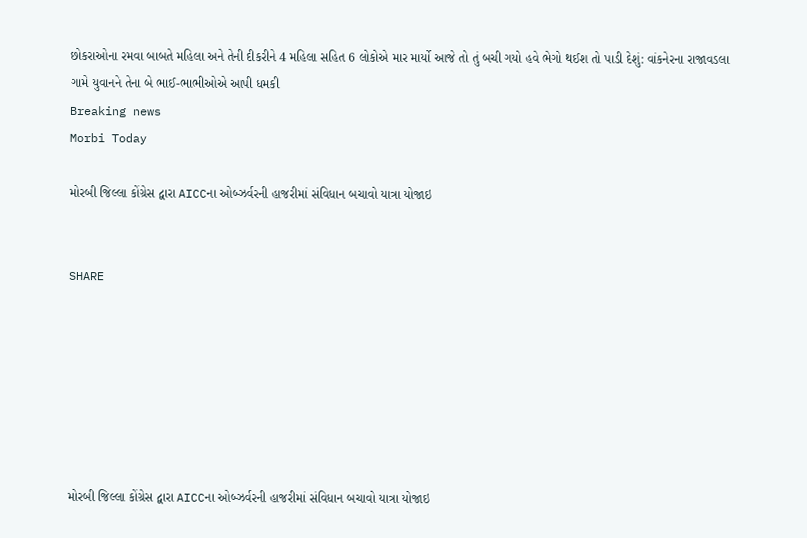છોકરાઓના રમવા બાબતે મહિલા અને તેની દીકરીને 4 મહિલા સહિત 6 લોકોએ માર માર્યો આજે તો તું બચી ગયો હવે ભેગો થઈશ તો પાડી દેશું: વાંકનેરના રાજાવડલા ગામે યુવાનને તેના બે ભાઈ-ભાભીઓએ આપી ધમકી
Breaking news
Morbi Today

મોરબી જિલ્લા કોંગ્રેસ દ્વારા AICCના ઓબ્ઝર્વરની હાજરીમાં સંવિધાન બચાવો યાત્રા યોજાઇ


SHARE







મોરબી જિલ્લા કોંગ્રેસ દ્વારા AICCના ઓબ્ઝર્વરની હાજરીમાં સંવિધાન બચાવો યાત્રા યોજાઇ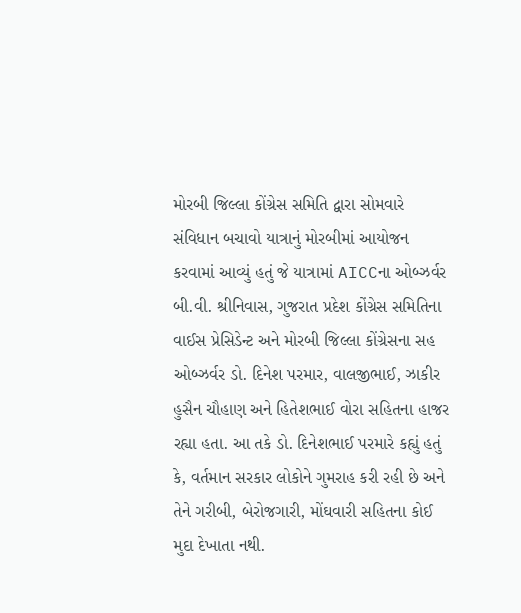મોરબી જિલ્લા કોંગ્રેસ સમિતિ દ્વારા સોમવારે સંવિધાન બચાવો યાત્રાનું મોરબીમાં આયોજન કરવામાં આવ્યું હતું જે યાત્રામાં AICCના ઓબ્ઝર્વર બી.વી. શ્રીનિવાસ, ગુજરાત પ્રદેશ કોંગ્રેસ સમિતિના વાઈસ પ્રેસિડેન્ટ અને મોરબી જિલ્લા કોંગ્રેસના સહ ઓબ્ઝર્વર ડો. દિનેશ પરમાર, વાલજીભાઈ, ઝાકીર હુસૈન ચૌહાણ અને હિતેશભાઈ વોરા સહિતના હાજર રહ્યા હતા. આ તકે ડો. દિનેશભાઈ પરમારે કહ્યું હતું કે, વર્તમાન સરકાર લોકોને ગુમરાહ કરી રહી છે અને તેને ગરીબી, બેરોજગારી, મોંઘવારી સહિતના કોઈ મુદા દેખાતા નથી.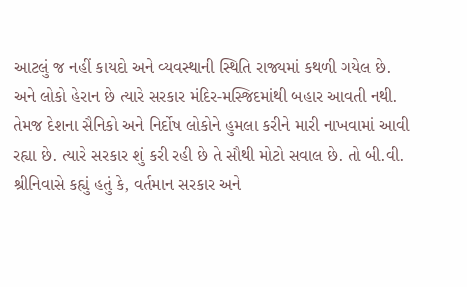આટલું જ નહીં કાયદો અને વ્યવસ્થાની સ્થિતિ રાજ્યમાં કથળી ગયેલ છે. અને લોકો હેરાન છે ત્યારે સરકાર મંદિર-મસ્જિદમાંથી બહાર આવતી નથી. તેમજ દેશના સૈનિકો અને નિર્દોષ લોકોને હુમલા કરીને મારી નાખવામાં આવી રહ્યા છે. ત્યારે સરકાર શું કરી રહી છે તે સૌથી મોટો સવાલ છે. તો બી.વી. શ્રીનિવાસે કહ્યું હતું કે, વર્તમાન સરકાર અને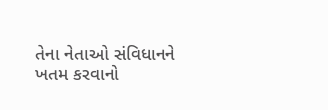તેના નેતાઓ સંવિધાનને ખતમ કરવાનો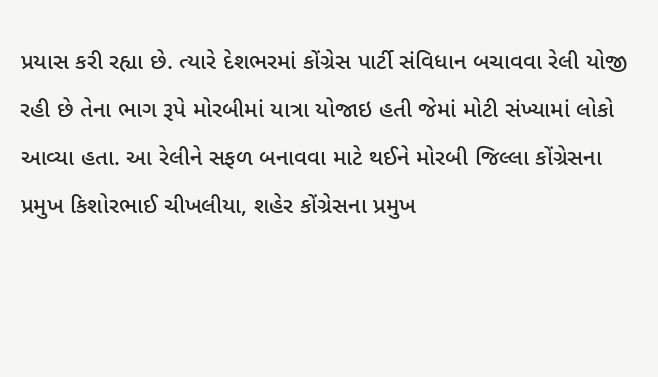પ્રયાસ કરી રહ્યા છે. ત્યારે દેશભરમાં કોંગ્રેસ પાર્ટી સંવિધાન બચાવવા રેલી યોજી રહી છે તેના ભાગ રૂપે મોરબીમાં યાત્રા યોજાઇ હતી જેમાં મોટી સંખ્યામાં લોકો આવ્યા હતા. આ રેલીને સફળ બનાવવા માટે થઈને મોરબી જિલ્લા કોંગ્રેસના પ્રમુખ કિશોરભાઈ ચીખલીયા, શહેર કોંગ્રેસના પ્રમુખ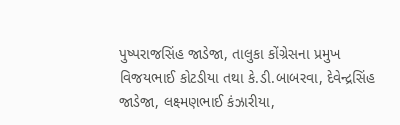પુષ્પરાજસિંહ જાડેજા, તાલુકા કોંગ્રેસના પ્રમુખ વિજયભાઈ કોટડીયા તથા કે.ડી.બાબરવા, દેવેન્દ્રસિંહ જાડેજા, લક્ષ્મણભાઈ કંઝારીયા,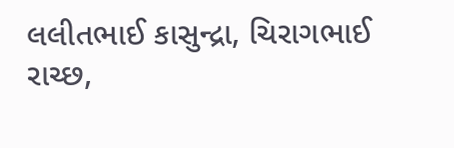લલીતભાઈ કાસુન્દ્રા, ચિરાગભાઈ રાચ્છ,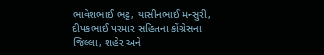ભાવેશભાઈ ભટ્ટ, યાસીનભાઈ મન્સુરી, દીપકભાઈ પરમાર સહિતના કોંગ્રેસના જિલ્લા, શહેર અને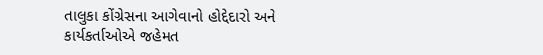તાલુકા કોંગ્રેસના આગેવાનો હોદ્દેદારો અને કાર્યકર્તાઓએ જહેમત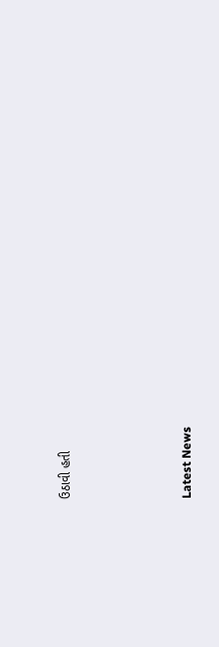ઉઠાવી હતી






Latest News